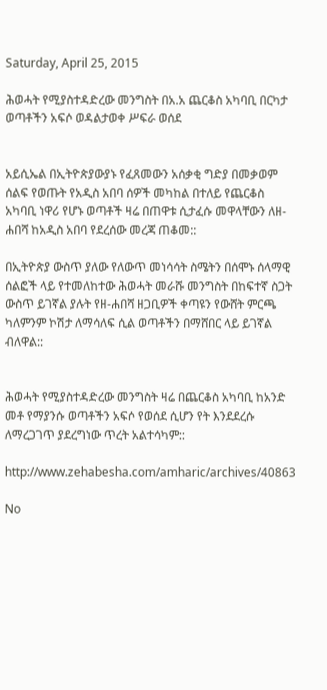Saturday, April 25, 2015

ሕወሓት የሚያስተዳድረው መንግስት በአ.አ ጨርቆስ አካባቢ በርካታ ወጣቶችን አፍሶ ወዳልታወቀ ሥፍራ ወሰደ


አይሲኤል በኢትዮጵያውያኑ የፈጸመውን አሰቃቂ ግድያ በመቃወም ሰልፍ የወጡት የአዲስ አበባ ሰዎች መካከል በተለይ የጨርቆስ አካባቢ ነዋሪ የሆኑ ወጣቶች ዛሬ በጠዋቱ ሲታፈሱ መዋላቸውን ለዘ-ሐበሻ ከአዲስ አበባ የደረሰው መረጃ ጠቆመ::

በኢትዮጵያ ውስጥ ያለው የለውጥ መነሳሳት ስሜትን በሰሞኑ ሰላማዊ ሰልፎች ላይ የተመለከተው ሕወሓት መራሹ መንግስት በከፍተኛ ስጋት ውስጥ ይገኛል ያሉት የዘ-ሐበሻ ዘጋቢዎች ቀጣዩን የውሸት ምርጫ ካለምንም ኮሽታ ለማሳለፍ ሲል ወጣቶችን በማሸበር ላይ ይገኛል ብለዋል::


ሕወሓት የሚያስተዳድረው መንግስት ዛሬ በጨርቆስ አካባቢ ከአንድ መቶ የማያንሱ ወጣቶችን አፍሶ የወሰደ ሲሆን የት እንደደረሱ ለማረጋገጥ ያደረግነው ጥረት አልተሳካም::

http://www.zehabesha.com/amharic/archives/40863

No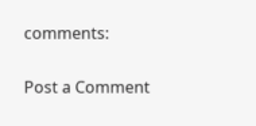comments:

Post a Comment